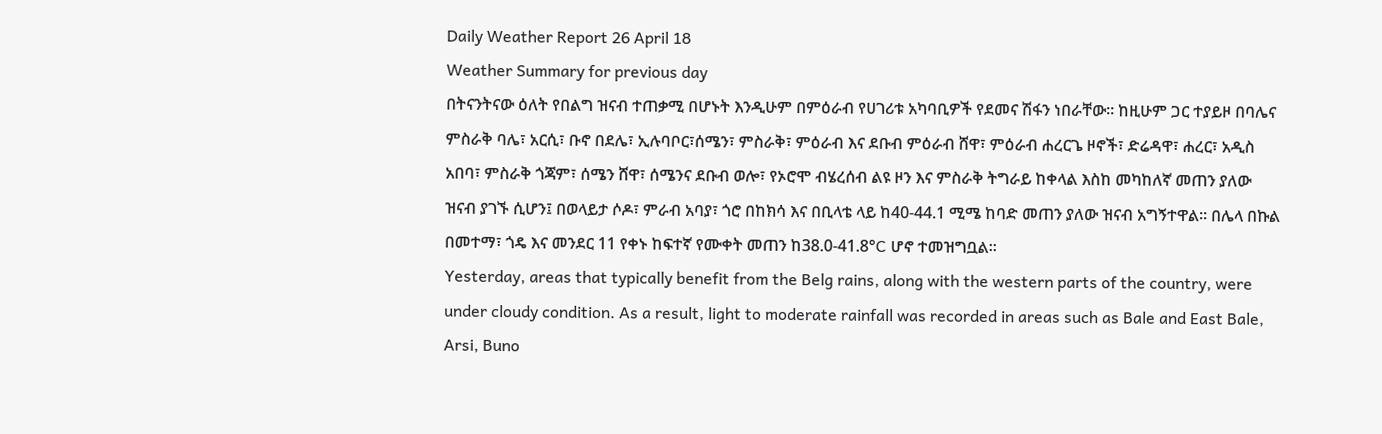Daily Weather Report 26 April 18
Weather Summary for previous day
በትናንትናው ዕለት የበልግ ዝናብ ተጠቃሚ በሆኑት እንዲሁም በምዕራብ የሀገሪቱ አካባቢዎች የደመና ሽፋን ነበራቸው፡፡ ከዚሁም ጋር ተያይዞ በባሌና ምስራቅ ባሌ፣ አርሲ፣ ቡኖ በደሌ፣ ኢሉባቦር፣ሰሜን፣ ምስራቅ፣ ምዕራብ እና ደቡብ ምዕራብ ሸዋ፣ ምዕራብ ሐረርጌ ዞኖች፣ ድሬዳዋ፣ ሐረር፣ አዲስ አበባ፣ ምስራቅ ጎጃም፣ ሰሜን ሸዋ፣ ሰሜንና ደቡብ ወሎ፣ የኦሮሞ ብሄረሰብ ልዩ ዞን እና ምስራቅ ትግራይ ከቀላል እስከ መካከለኛ መጠን ያለው ዝናብ ያገኙ ሲሆን፤ በወላይታ ሶዶ፣ ምራብ አባያ፣ ጎሮ በከክሳ እና በቢላቴ ላይ ከ40-44.1 ሚሜ ከባድ መጠን ያለው ዝናብ አግኝተዋል፡፡ በሌላ በኩል በመተማ፣ ጎዴ እና መንደር 11 የቀኑ ከፍተኛ የሙቀት መጠን ከ38.0-41.8°C ሆኖ ተመዝግቧል፡፡
Yesterday, areas that typically benefit from the Belg rains, along with the western parts of the country, were under cloudy condition. As a result, light to moderate rainfall was recorded in areas such as Bale and East Bale, Arsi, Buno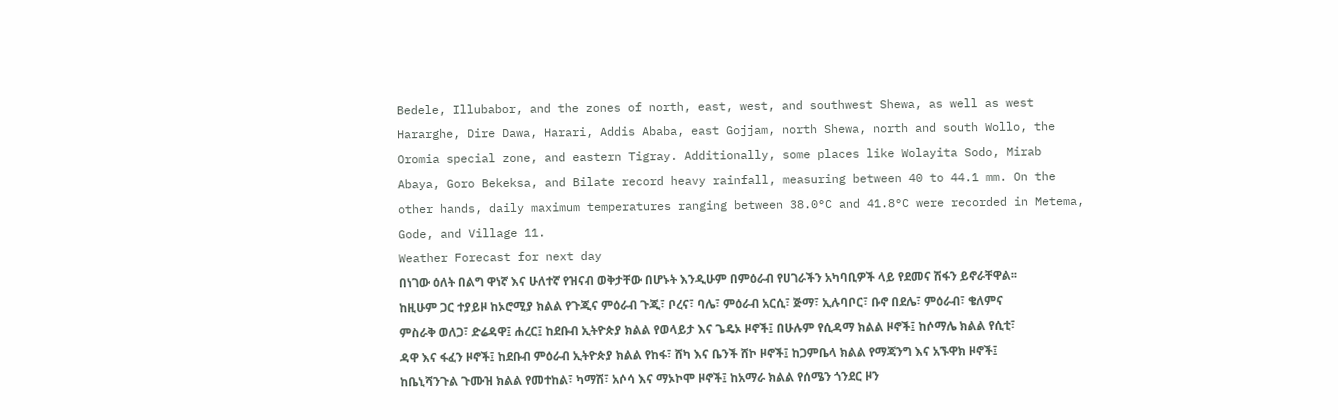Bedele, Illubabor, and the zones of north, east, west, and southwest Shewa, as well as west Hararghe, Dire Dawa, Harari, Addis Ababa, east Gojjam, north Shewa, north and south Wollo, the Oromia special zone, and eastern Tigray. Additionally, some places like Wolayita Sodo, Mirab Abaya, Goro Bekeksa, and Bilate record heavy rainfall, measuring between 40 to 44.1 mm. On the other hands, daily maximum temperatures ranging between 38.0°C and 41.8°C were recorded in Metema, Gode, and Village 11.
Weather Forecast for next day
በነገው ዕለት በልግ ዋነኛ እና ሁለተኛ የዝናብ ወቅታቸው በሆኑት እንዲሁም በምዕራብ የሀገራችን አካባቢዎች ላይ የደመና ሽፋን ይኖራቸዋል፡፡ ከዚሁም ጋር ተያይዞ ከኦሮሚያ ክልል የጉጂና ምዕራብ ጉጂ፣ ቦረና፣ ባሌ፣ ምዕራብ አርሲ፣ ጅማ፣ ኢሉባቦር፣ ቡኖ በደሌ፣ ምዕራብ፣ ቄለምና ምስራቅ ወለጋ፣ ድሬዳዋ፤ ሐረር፤ ከደቡብ ኢትዮጵያ ክልል የወላይታ እና ጌዴኦ ዞኖች፤ በሁሉም የሲዳማ ክልል ዞኖች፤ ከሶማሌ ክልል የሲቲ፣ ዳዋ እና ፋፈን ዞኖች፤ ከደቡብ ምዕራብ ኢትዮጵያ ክልል የከፋ፣ ሸካ እና ቤንች ሸኮ ዞኖች፤ ከጋምቤላ ክልል የማጃንግ እና አኙዋክ ዞኖች፤ ከቤኒሻንጉል ጉሙዝ ክልል የመተከል፣ ካማሽ፣ አሶሳ እና ማኦኮሞ ዞኖች፤ ከአማራ ክልል የሰሜን ጎንደር ዞን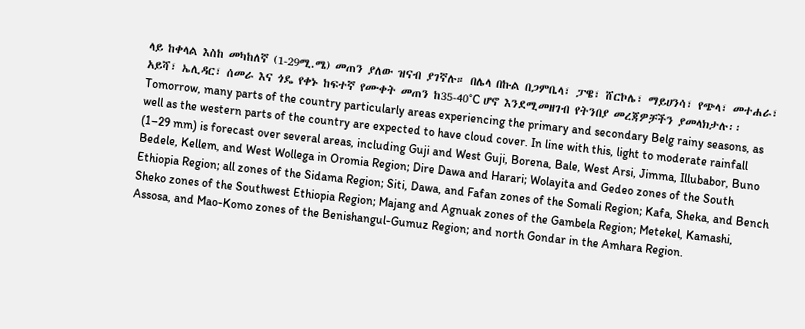ላይ ከቀላል እስከ መካከለኛ (1-29ሚ.ሜ) መጠን ያለው ዝናብ ያገኛሉ። በሌላ በኩል በጋምቤላ፣ ፓዌ፣ ሸርኮሌ፣ ማይሀንሳ፣ የጭላ፣ መተሐራ፣ አይሻ፣ ኤሊዳር፣ ሰመራ እና ጎዴ የቀኑ ከፍተኛ የሙቀት መጠን ከ35-40°C ሆኖ እንደሚመዘገብ የትንበያ መረጃዎቻችን ያመላክታሉ፡፡
Tomorrow, many parts of the country particularly areas experiencing the primary and secondary Belg rainy seasons, as well as the western parts of the country are expected to have cloud cover. In line with this, light to moderate rainfall (1–29 mm) is forecast over several areas, including Guji and West Guji, Borena, Bale, West Arsi, Jimma, Illubabor, Buno Bedele, Kellem, and West Wollega in Oromia Region; Dire Dawa and Harari; Wolayita and Gedeo zones of the South Ethiopia Region; all zones of the Sidama Region; Siti, Dawa, and Fafan zones of the Somali Region; Kafa, Sheka, and Bench Sheko zones of the Southwest Ethiopia Region; Majang and Agnuak zones of the Gambela Region; Metekel, Kamashi, Assosa, and Mao-Komo zones of the Benishangul-Gumuz Region; and north Gondar in the Amhara Region.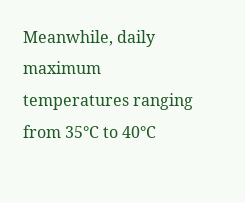Meanwhile, daily maximum temperatures ranging from 35°C to 40°C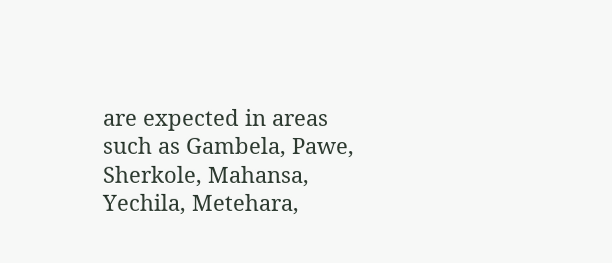are expected in areas such as Gambela, Pawe, Sherkole, Mahansa, Yechila, Metehara,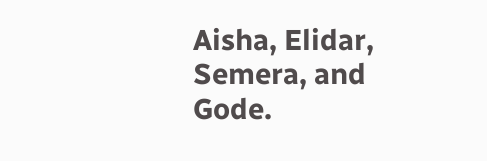Aisha, Elidar, Semera, and Gode.